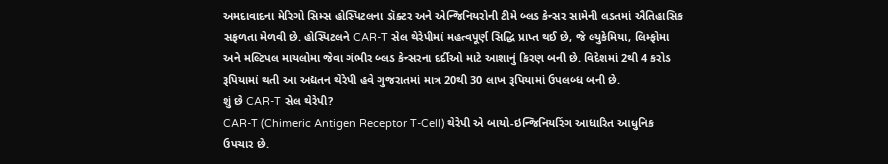અમદાવાદના મેરિગો સિમ્સ હોસ્પિટલના ડૉક્ટર અને એન્જિનિયરોની ટીમે બ્લડ કેન્સર સામેની લડતમાં ઐતિહાસિક સફળતા મેળવી છે. હોસ્પિટલને CAR-T સેલ થેરેપીમાં મહત્વપૂર્ણ સિદ્ધિ પ્રાપ્ત થઈ છે, જે લ્યુકેમિયા, લિમ્ફોમા અને મલ્ટિપલ માયલોમા જેવા ગંભીર બ્લડ કેન્સરના દર્દીઓ માટે આશાનું કિરણ બની છે. વિદેશમાં 2થી 4 કરોડ રૂપિયામાં થતી આ અદ્યતન થેરેપી હવે ગુજરાતમાં માત્ર 20થી 30 લાખ રૂપિયામાં ઉપલબ્ધ બની છે.
શું છે CAR-T સેલ થેરેપી?
CAR-T (Chimeric Antigen Receptor T-Cell) થેરેપી એ બાયો-ઇન્જિનિયરિંગ આધારિત આધુનિક ઉપચાર છે.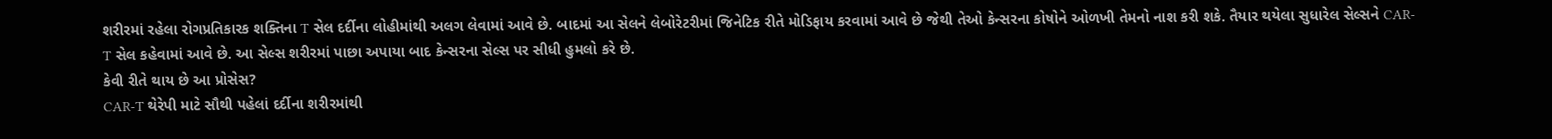શરીરમાં રહેલા રોગપ્રતિકારક શક્તિના T સેલ દર્દીના લોહીમાંથી અલગ લેવામાં આવે છે. બાદમાં આ સેલને લેબોરેટરીમાં જિનેટિક રીતે મોડિફાય કરવામાં આવે છે જેથી તેઓ કેન્સરના કોષોને ઓળખી તેમનો નાશ કરી શકે. તૈયાર થયેલા સુધારેલ સેલ્સને CAR-T સેલ કહેવામાં આવે છે. આ સેલ્સ શરીરમાં પાછા અપાયા બાદ કેન્સરના સેલ્સ પર સીધી હુમલો કરે છે.
કેવી રીતે થાય છે આ પ્રોસેસ?
CAR-T થેરેપી માટે સૌથી પહેલાં દર્દીના શરીરમાંથી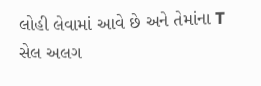લોહી લેવામાં આવે છે અને તેમાંના T સેલ અલગ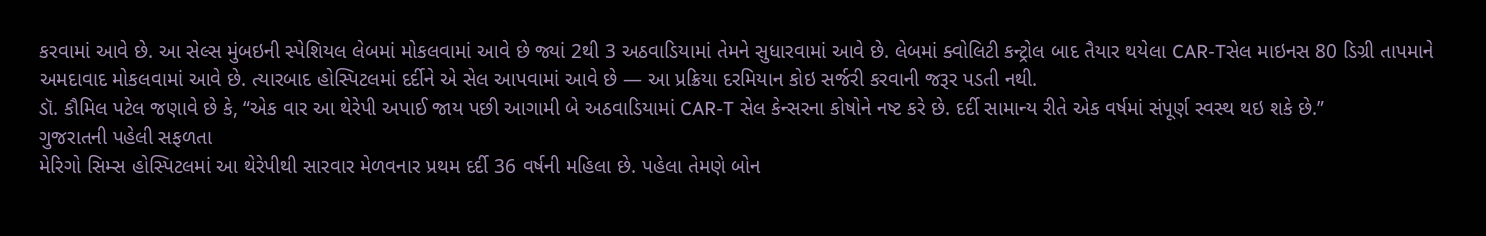કરવામાં આવે છે. આ સેલ્સ મુંબઇની સ્પેશિયલ લેબમાં મોકલવામાં આવે છે જ્યાં 2થી 3 અઠવાડિયામાં તેમને સુધારવામાં આવે છે. લેબમાં ક્વોલિટી કન્ટ્રોલ બાદ તૈયાર થયેલા CAR-Tસેલ માઇનસ 80 ડિગ્રી તાપમાને અમદાવાદ મોકલવામાં આવે છે. ત્યારબાદ હોસ્પિટલમાં દર્દીને એ સેલ આપવામાં આવે છે — આ પ્રક્રિયા દરમિયાન કોઇ સર્જરી કરવાની જરૂર પડતી નથી.
ડૉ. કૌમિલ પટેલ જણાવે છે કે, “એક વાર આ થેરેપી અપાઈ જાય પછી આગામી બે અઠવાડિયામાં CAR-T સેલ કેન્સરના કોષોને નષ્ટ કરે છે. દર્દી સામાન્ય રીતે એક વર્ષમાં સંપૂર્ણ સ્વસ્થ થઇ શકે છે.”
ગુજરાતની પહેલી સફળતા
મેરિગો સિમ્સ હોસ્પિટલમાં આ થેરેપીથી સારવાર મેળવનાર પ્રથમ દર્દી 36 વર્ષની મહિલા છે. પહેલા તેમણે બોન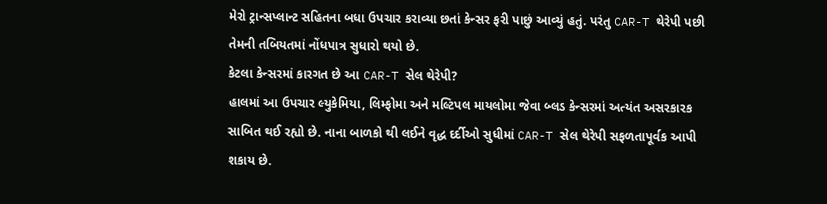મેરો ટ્રાન્સપ્લાન્ટ સહિતના બધા ઉપચાર કરાવ્યા છતાં કેન્સર ફરી પાછું આવ્યું હતું. પરંતુ CAR-T થેરેપી પછી તેમની તબિયતમાં નોંધપાત્ર સુધારો થયો છે.
કેટલા કેન્સરમાં કારગત છે આ CAR-T સેલ થેરેપી?
હાલમાં આ ઉપચાર લ્યુકેમિયા, લિમ્ફોમા અને મલ્ટિપલ માયલોમા જેવા બ્લડ કેન્સરમાં અત્યંત અસરકારક સાબિત થઈ રહ્યો છે. નાના બાળકો થી લઈને વૃદ્ધ દર્દીઓ સુધીમાં CAR-T સેલ થેરેપી સફળતાપૂર્વક આપી શકાય છે.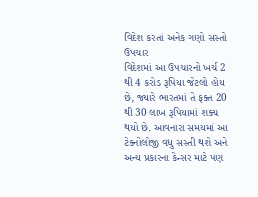વિદેશ કરતાં અનેક ગણો સસ્તો ઉપચાર
વિદેશમાં આ ઉપચારનો ખર્ચ 2 થી 4 કરોડ રૂપિયા જેટલો હોય છે, જ્યારે ભારતમાં તે ફક્ત 20 થી 30 લાખ રૂપિયામાં શક્ય થયો છે. આવનારા સમયમાં આ ટેક્નોલોજી વધુ સસ્તી થશે અને અન્ય પ્રકારના કેન્સર માટે પણ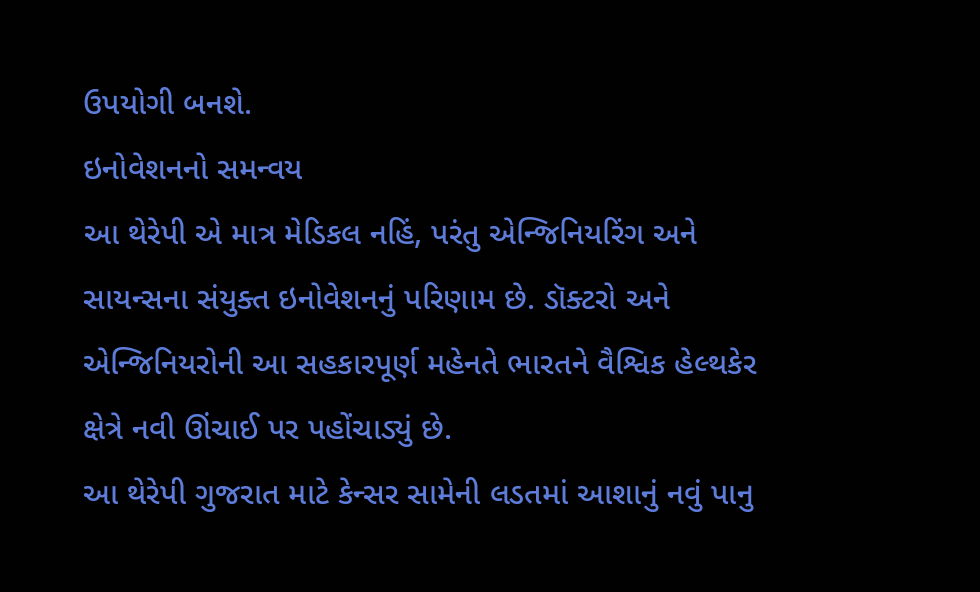ઉપયોગી બનશે.
ઇનોવેશનનો સમન્વય
આ થેરેપી એ માત્ર મેડિકલ નહિં, પરંતુ એન્જિનિયરિંગ અને સાયન્સના સંયુક્ત ઇનોવેશનનું પરિણામ છે. ડૉક્ટરો અને એન્જિનિયરોની આ સહકારપૂર્ણ મહેનતે ભારતને વૈશ્વિક હેલ્થકેર ક્ષેત્રે નવી ઊંચાઈ પર પહોંચાડ્યું છે.
આ થેરેપી ગુજરાત માટે કેન્સર સામેની લડતમાં આશાનું નવું પાનુ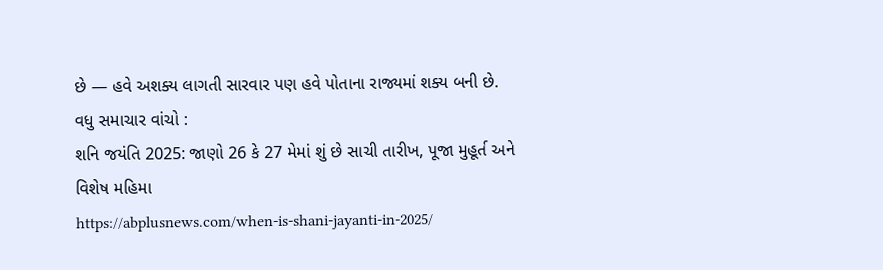છે — હવે અશક્ય લાગતી સારવાર પણ હવે પોતાના રાજ્યમાં શક્ય બની છે.
વધુ સમાચાર વાંચો :
શનિ જયંતિ 2025: જાણો 26 કે 27 મેમાં શું છે સાચી તારીખ, પૂજા મુહૂર્ત અને વિશેષ મહિમા
https://abplusnews.com/when-is-shani-jayanti-in-2025/